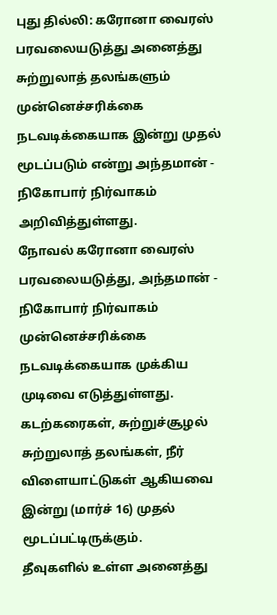புது தில்லி: கரோனா வைரஸ் பரவலையடுத்து அனைத்து சுற்றுலாத் தலங்களும் முன்னெச்சரிக்கை நடவடிக்கையாக இன்று முதல் மூடப்படும் என்று அந்தமான் - நிகோபார் நிர்வாகம் அறிவித்துள்ளது.
நோவல் கரோனா வைரஸ் பரவலையடுத்து, அந்தமான் - நிகோபார் நிர்வாகம் முன்னெச்சரிக்கை நடவடிக்கையாக முக்கிய முடிவை எடுத்துள்ளது. கடற்கரைகள், சுற்றுச்சூழல் சுற்றுலாத் தலங்கள், நீர் விளையாட்டுகள் ஆகியவை இன்று (மார்ச் 16) முதல் மூடப்பட்டிருக்கும்.
தீவுகளில் உள்ள அனைத்து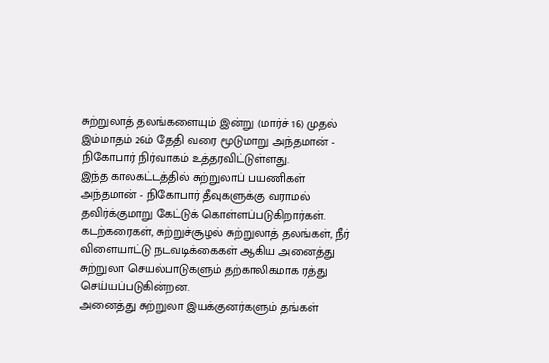சுற்றுலாத் தலங்களையும் இன்று (மார்ச் 16) முதல் இம்மாதம் 26ம் தேதி வரை மூடுமாறு அந்தமான் - நிகோபார் நிர்வாகம் உத்தரவிட்டுள்ளது.
இந்த காலகட்டத்தில் சுற்றுலாப் பயணிகள் அந்தமான் - நிகோபார் தீவுகளுக்கு வராமல் தவிர்க்குமாறு கேட்டுக் கொள்ளப்படுகிறார்கள். கடற்கரைகள், சுற்றுச்சூழல் சுற்றுலாத் தலங்கள், நீர் விளையாட்டு நடவடிக்கைகள் ஆகிய அனைத்து சுற்றுலா செயல்பாடுகளும் தற்காலிகமாக ரத்து செய்யப்படுகின்றன.
அனைத்து சுற்றுலா இயக்குனர்களும் தங்கள்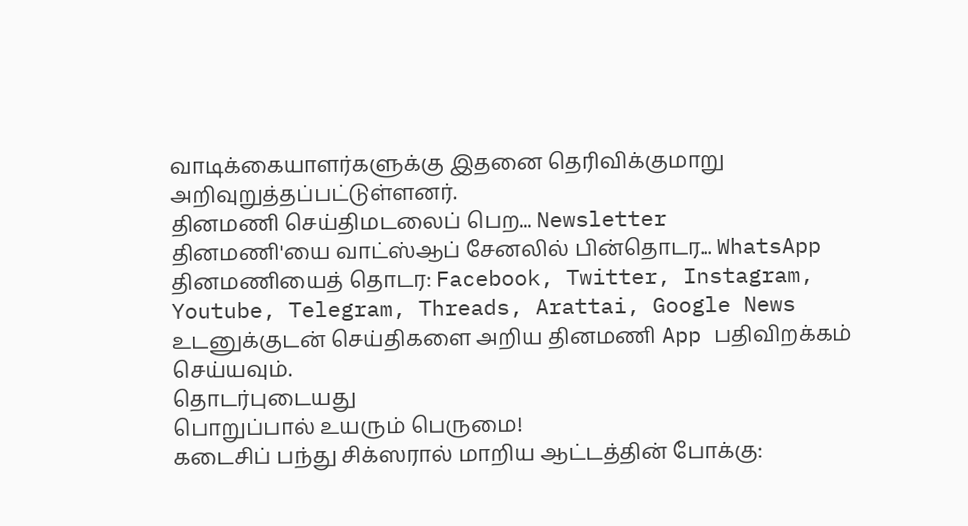வாடிக்கையாளர்களுக்கு இதனை தெரிவிக்குமாறு அறிவுறுத்தப்பட்டுள்ளனர்.
தினமணி செய்திமடலைப் பெற... Newsletter
தினமணி'யை வாட்ஸ்ஆப் சேனலில் பின்தொடர... WhatsApp
தினமணியைத் தொடர: Facebook, Twitter, Instagram, Youtube, Telegram, Threads, Arattai, Google News
உடனுக்குடன் செய்திகளை அறிய தினமணி App பதிவிறக்கம் செய்யவும்.
தொடர்புடையது
பொறுப்பால் உயரும் பெருமை!
கடைசிப் பந்து சிக்ஸரால் மாறிய ஆட்டத்தின் போக்கு: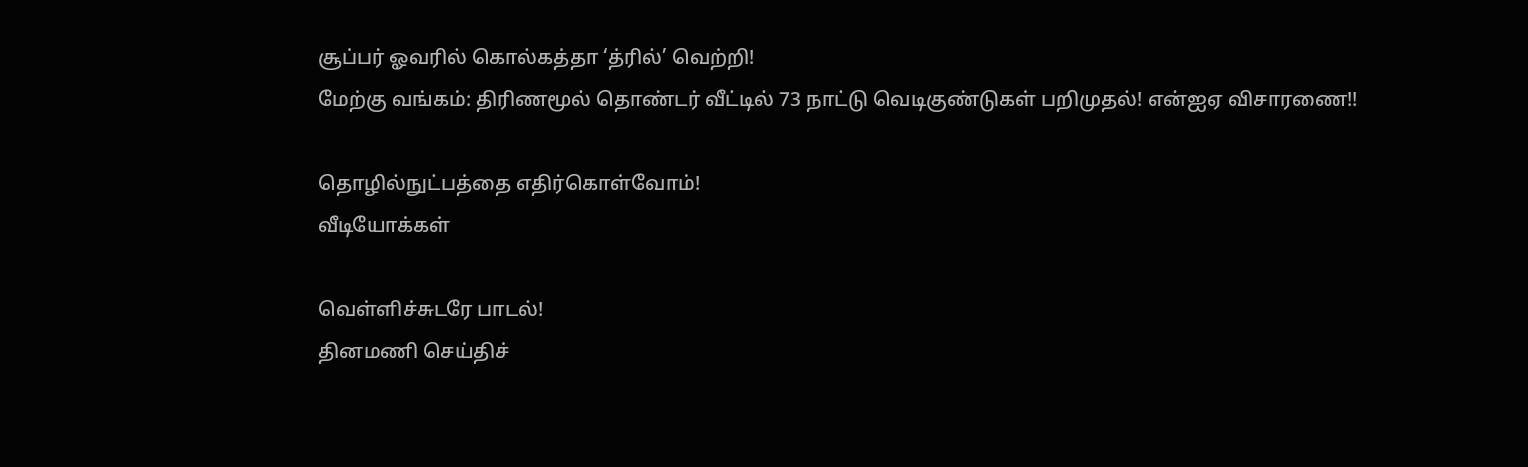சூப்பர் ஓவரில் கொல்கத்தா ‘த்ரில்’ வெற்றி!
மேற்கு வங்கம்: திரிணமூல் தொண்டர் வீட்டில் 73 நாட்டு வெடிகுண்டுகள் பறிமுதல்! என்ஐஏ விசாரணை!!

தொழில்நுட்பத்தை எதிர்கொள்வோம்!
வீடியோக்கள்

வெள்ளிச்சுடரே பாடல்!
தினமணி செய்திச்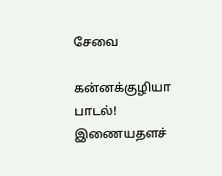சேவை

கன்னக்குழியா பாடல்!
இணையதளச்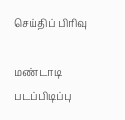செய்திப் பிரிவு

மண்டாடி படப்பிடிப்பு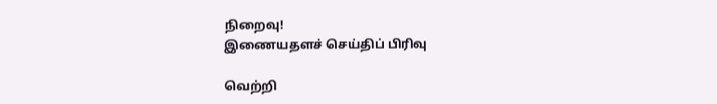நிறைவு!
இணையதளச் செய்திப் பிரிவு

வெற்றி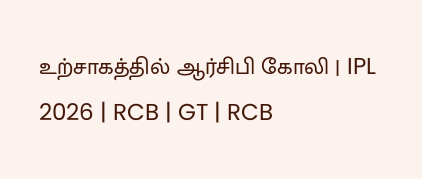உற்சாகத்தில் ஆர்சிபி கோலி | IPL 2026 | RCB | GT | RCB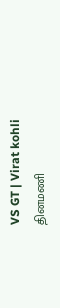VS GT | Virat kohli
தினமணி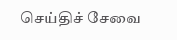செய்திச் சேவை